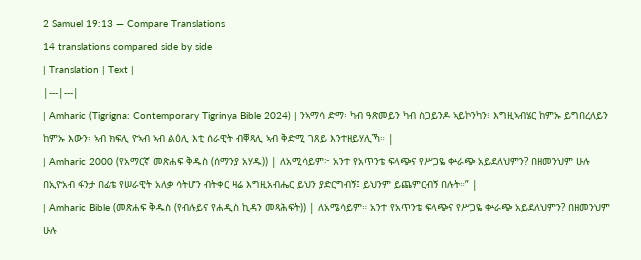2 Samuel 19:13 — Compare Translations
14 translations compared side by side
| Translation | Text |
|---|---|
| Amharic (Tigrigna: Contemporary Tigrinya Bible 2024) | ንኣማሳ ድማ፡ ካብ ዓጽመይን ካብ ስጋይንዶ ኣይኮንካን፧ እግዚኣብሄር ከምኡ ይግበረለይን ከምኡ እውን፡ ኣብ ክፍሊ ዮኣብ ኣብ ልዕሊ እቲ ሰራዊት ብቐጻሊ ኣብ ቅድሚ ገጸይ እንተዘይሃሊኻ። |
| Amharic 2000 (የአማርኛ መጽሐፍ ቅዱስ (ሰማንያ አሃዱ)) | ለአሚሳይም፦ አንተ የአጥንቴ ፍላጭና የሥጋዬ ቍራጭ አይደለህምን? በዘመንህም ሁሉ በኢዮአብ ፋንታ በፊቴ የሠራዊት አለቃ ሳትሆን ብትቀር ዛሬ እግዚአብሔር ይህን ያድርግብኝ፤ ይህንም ይጨምርብኝ በሉት።” |
| Amharic Bible (መጽሐፍ ቅዱስ (የብሉይና የሐዲስ ኪዳን መጻሕፍት)) | ለአሜሳይም። አንተ የአጥንቴ ፍላጭና የሥጋዬ ቍራጭ አይደለህምን? በዘመንህም ሁሉ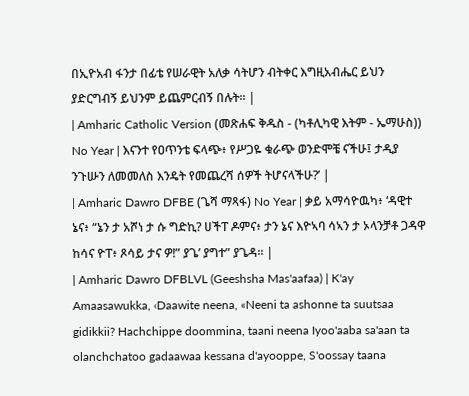በኢዮአብ ፋንታ በፊቴ የሠራዊት አለቃ ሳትሆን ብትቀር እግዚአብሔር ይህን ያድርግብኝ ይህንም ይጨምርብኝ በሉት። |
| Amharic Catholic Version (መጽሐፍ ቅዱስ - (ካቶሊካዊ እትም - ኤማሁስ)) No Year | እናንተ የዐጥንቴ ፍላጭ፥ የሥጋዬ ቁራጭ ወንድሞቼ ናችሁ፤ ታዲያ ንጉሡን ለመመለስ እንዴት የመጨረሻ ሰዎች ትሆናላችሁ?’ |
| Amharic Dawro DFBE (ጌሻ ማጻፋ) No Year | ቃይ አማሳዮዉካ፥ ‘ዳዊተ ኔና፥ “ኔን ታ አሾነ ታ ሱ ግድኪ? ሀችፐ ዶምና፥ ታን ኔና እዮኣባ ሳኣን ታ ኦላንቻቶ ጋዳዋ ከሳና ዮፐ፥ ጾሳይ ታና ዎ!” ያጌ’ ያግተ” ያጌዳ። |
| Amharic Dawro DFBLVL (Geeshsha Mas'aafaa) | K'ay Amaasawukka, ‹Daawite neena, «Neeni ta ashonne ta suutsaa gidikkii? Hachchippe doommina, taani neena Iyoo'aaba sa'aan ta olanchchatoo gadaawaa kessana d'ayooppe, S'oossay taana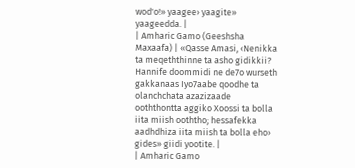wod'o!» yaagee› yaagite» yaageedda. |
| Amharic Gamo (Geeshsha Maxaafa) | «Qasse Amasi, ‹Nenikka ta meqeththinne ta asho gidikkii? Hannife doommidi ne de7o wurseth gakkanaas Iyo7aabe qoodhe ta olanchchata azazizaade ooththontta aggiko Xoossi ta bolla iita miish ooththo; hessafekka aadhdhiza iita miish ta bolla eho› gides» giidi yootite. |
| Amharic Gamo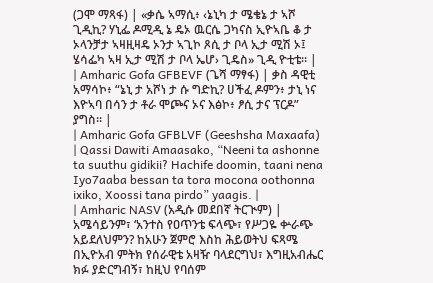(ጋሞ ማጻፋ) | «ቃሴ ኣማሲ፥ ‹ኔኒካ ታ ሜቄኔ ታ ኣሾ ጊዲኪ? ሃኒፌ ዶሚዲ ኔ ዴኦ ዉርሴ ጋካናስ ኢዮኣቤ ቆ ታ ኦላንቻታ ኣዛዚዛዴ ኦንታ ኣጊኮ ጾሲ ታ ቦላ ኢታ ሚሽ ኦ፤ ሄሳፌካ ኣዛ ኢታ ሚሽ ታ ቦላ ኤሆ› ጊዴስ» ጊዲ ዮቲቴ። |
| Amharic Gofa GFBEVF (ጌሻ ማፃፋ) | ቃስ ዳዊቲ አማሳኮ፥ “ኔኒ ታ አሾነ ታ ሱ ግድኪ? ሀችፈ ዶምን፥ ታኒ ነና እዮኣባ በሳን ታ ቶራ ሞጮና ኦና እፅኮ፥ ፆሲ ታና ፕርዶ” ያግስ። |
| Amharic Gofa GFBLVF (Geeshsha Maxaafa) | Qassi Dawiti Amaasako, “Neeni ta ashonne ta suuthu gidikii? Hachife doomin, taani nena Iyo7aaba bessan ta tora mocona oothonna ixiko, Xoossi tana pirdo” yaagis. |
| Amharic NASV (አዲሱ መደበኛ ትርጒም) | አሜሳይንም፣ ‘አንተስ የዐጥንቴ ፍላጭ፣ የሥጋዬ ቍራጭ አይደለህምን? ከአሁን ጀምሮ እስከ ሕይወትህ ፍጻሜ በኢዮአብ ምትክ የሰራዊቴ አዛዥ ባላደርግህ፣ እግዚአብሔር ክፉ ያድርግብኝ፣ ከዚህ የባሰም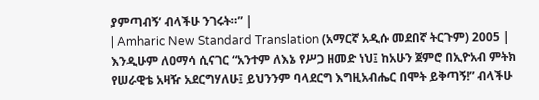ያምጣብኝ’ ብላችሁ ንገሩት።” |
| Amharic New Standard Translation (አማርኛ አዲሱ መደበኛ ትርጉም) 2005 | እንዲሁም ለዐማሳ ሲናገር “አንተም ለእኔ የሥጋ ዘመድ ነህ፤ ከአሁን ጀምሮ በኢዮአብ ምትክ የሠራዊቴ አዛዥ አደርግሃለሁ፤ ይህንንም ባላደርግ እግዚአብሔር በሞት ይቅጣኝ!” ብላችሁ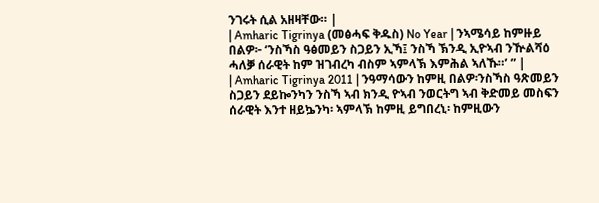ንገሩት ሲል አዘዛቸው። |
| Amharic Tigrinya (መፅሓፍ ቅዱስ) No Year | ንኣሜሳይ ከምዙይ በልዎ፦ ‘ንስኻስ ዓፅመይን ስጋይን ኢኻ፤ ንስኻ ኽንዲ ኢዮኣብ ንዅልሻዕ ሓለቓ ሰራዊት ከም ዝገብረካ ብስም ኣምላኽ እምሕል ኣለኹ።’ ” |
| Amharic Tigrinya 2011 | ንዓማሳውን ከምዚ በልዎ፡ንስኻስ ዓጽመይን ስጋይን ደይኰንካን ንስኻ ኣብ ክንዲ ዮኣብ ንወርትግ ኣብ ቅድመይ መስፍን ሰራዊት እንተ ዘይኴንካ፡ ኣምላኽ ከምዚ ይግበረኒ፡ ከምዚውን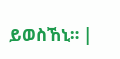ይወስኸኒ። |